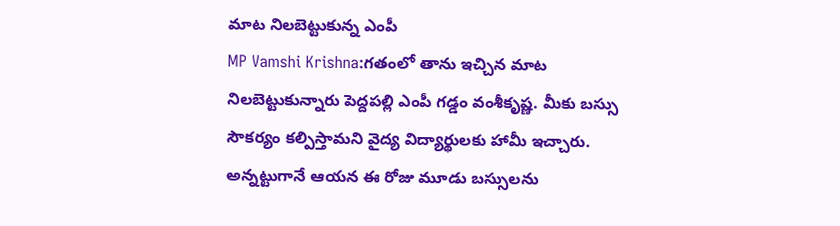మాట నిలబెట్టుకున్న ఎంపీ
MP Vamshi Krishna:గతంలో తాను ఇచ్చిన మాట నిలబెట్టుకున్నారు పెద్దపల్లి ఎంపీ గడ్డం వంశీకృష్ణ. మీకు బస్సు సౌకర్యం కల్పిస్తామని వైద్య విద్యార్థులకు హామీ ఇచ్చారు. అన్నట్టుగానే ఆయన ఈ రోజు మూడు బస్సులను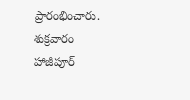ప్రారంభించారు. శుక్రవారం హాజీపూర్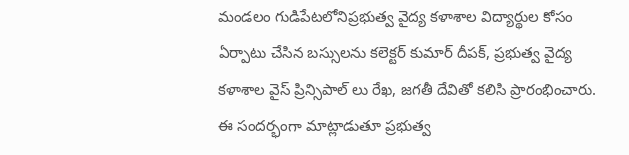మండలం గుడిపేటలోనిప్రభుత్వ వైద్య కళాశాల విద్యార్థుల కోసం ఏర్పాటు చేసిన బస్సులను కలెక్టర్ కుమార్ దీపక్, ప్రభుత్వ వైద్య కళాశాల వైస్ ప్రిన్సిపాల్ లు రేఖ, జగతీ దేవితో కలిసి ప్రారంభించారు. ఈ సందర్భంగా మాట్లాడుతూ ప్రభుత్వ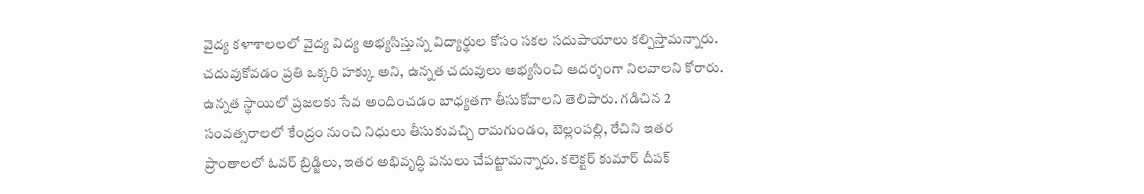వైద్య కళాశాలలలో వైద్య విద్య అభ్యసిస్తున్న విద్యార్థుల కోసం సకల సదుపాయాలు కల్పిస్తామన్నారు.
చదువుకోవడం ప్రతి ఒక్కరి హక్కు అని, ఉన్నత చదువులు అభ్యసించి ఆదర్శంగా నిలవాలని కోరారు. ఉన్నత స్థాయిలో ప్రజలకు సేవ అందించడం బాధ్యతగా తీసుకోవాలని తెలిపారు. గడిచిన 2 సంవత్సరాలలో కేంద్రం నుంచి నిధులు తీసుకువచ్చి రామగుండం, బెల్లంపల్లి, రేచిని ఇతర ప్రాంతాలలో ఓవర్ బ్రిడ్జిలు, ఇతర అభివృద్ధి పనులు చేపట్టామన్నారు. కలెక్టర్ కుమార్ దీపక్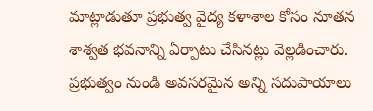మాట్లాడుతూ ప్రభుత్వ వైద్య కళాశాల కోసం నూతన శాశ్వత భవనాన్ని ఏర్పాటు చేసినట్లు వెల్లడించారు. ప్రభుత్వం నుండి అవసరమైన అన్ని సదుపాయాలు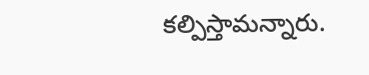కల్పిస్తామన్నారు.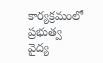కార్యక్రమంలో ప్రభుత్వ వైద్య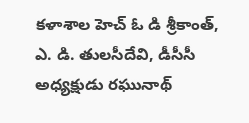కళాశాల హెచ్ ఓ డి శ్రీకాంత్, ఎ. డి. తులసీదేవి, డీసీసీ అధ్యక్షుడు రఘునాథ్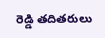రెడ్డి తదితరులు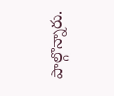పాల్గొన్నారు.